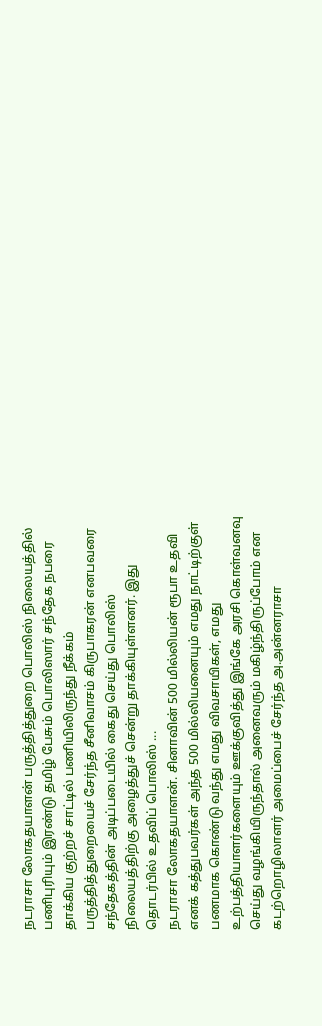நடராசா லோகதயாளன் பருத்தித்துறை பொலிஸ் நிலையத்தில் பணிபுரியும் இரண்டு தமிழ் பேசும் பொலிஸார் சந்தேக நபரை தாக்கிய குற்றச் சாட்டில் பணியிலிருந்து நீக்கம் பருத்தித்துறையைச் சேர்ந்த சீனிவாசம் கிருபாகரன் எனபவரை சந்தேகத்தின் அடிப்படையில் கைது செய்து பொலிஸ் நிலையத்திற்கு அழைத்துச் சென்று தாக்கியுள்ளனர். இது தொடர்பில் உதவிப் பொலிஸ் ...
நடராசா லோகதயாளன். சினாவின் 500 மில்லியன் ரூபா உதவி எனக் கத்துபவர்கள் அந்த 500 மில்லியனையும் எமது நாட்டிற்குள் பணமாக கொண்டு வந்து எமது விவசாயிகள், எமது உற்பத்தியாளர்களையும் ஊக்குவித்து இங்கே அரசி கொள்வனவு செய்து வழங்கியிருந்தால் அனைவரும் மகிழ்ந்திருப்போம் என கடற்றொழிலாளர் அமைப்பைச் சேர்ந்த அ.அன்னராசா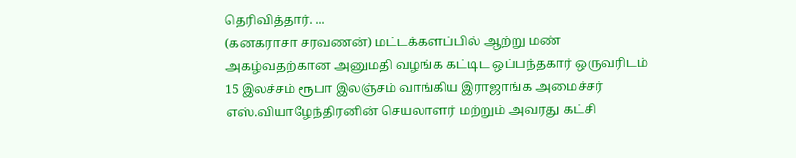தெரிவித்தார். ...
(கனகராசா சரவணன்) மட்டக்களப்பில் ஆற்று மண் அகழ்வதற்கான அனுமதி வழங்க கட்டிட ஒப்பந்தகார் ஒருவரிடம் 15 இலச்சம் ரூபா இலஞ்சம் வாங்கிய இராஜாங்க அமைச்சர் எஸ்.வியாழேந்திரனின் செயலாளர் மற்றும் அவரது கட்சி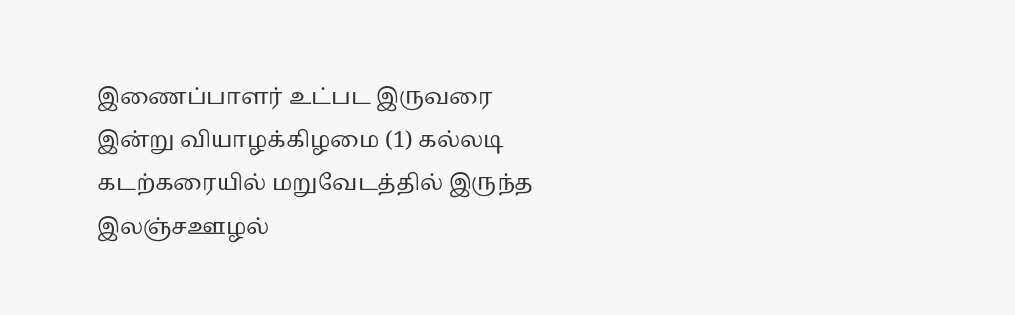இணைப்பாளர் உட்பட இருவரை இன்று வியாழக்கிழமை (1) கல்லடி கடற்கரையில் மறுவேடத்தில் இருந்த இலஞ்சஊழல்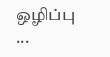ஒழிப்பு ...